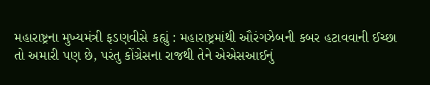મહારાષ્ટ્રના મુખ્યમંત્રી ફડણવીસે કહ્યું : મહારાષ્ટ્રમાંથી ઔરંગઝેબની કબર હટાવવાની ઈચ્છા તો અમારી પણ છે, પરંતુ કોંગ્રેસના રાજથી તેને એએસઆઈનું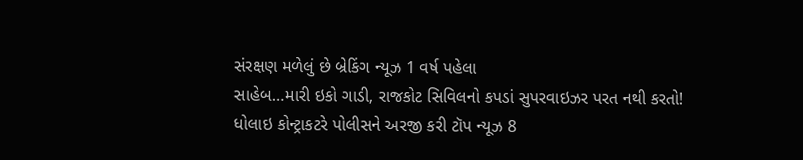સંરક્ષણ મળેલું છે બ્રેકિંગ ન્યૂઝ 1 વર્ષ પહેલા
સાહેબ…મારી ઇકો ગાડી, રાજકોટ સિવિલનો કપડાં સુપરવાઇઝર પરત નથી કરતો! ધોલાઇ કોન્ટ્રાકટરે પોલીસને અરજી કરી ટૉપ ન્યૂઝ 8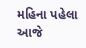મહિના પહેલા
આજે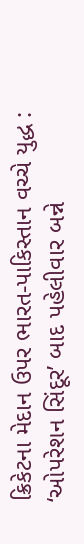ક્રિકેટના મેદાન ઉપર ભારત-પાકિસ્તાન વચ્ચે યુદ્ધ : ‘ઓપરેશન સિંદૂર’ બાદ પહેલીવાર બન્ને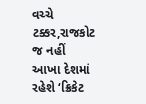વચ્ચે ટક્કર,રાજકોટ જ નહીં આખા દેશમાં રહેશે ‘ક્રિકેટ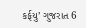કર્ફયુ’ ગુજરાત 6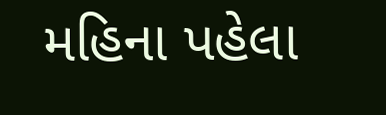મહિના પહેલા